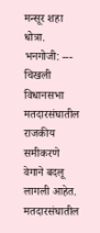मन्सूर शहा धोत्रा. भनगोजी: ---
चिखली विधानसभा मतदारसंघातील राजकीय समीकरणे वेगाने बदलू लागली आहेत. मतदारसंघातील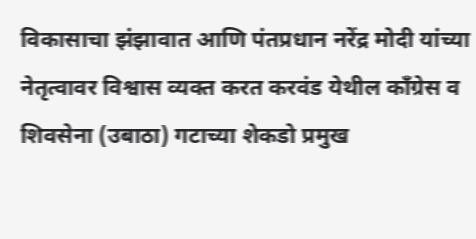विकासाचा झंझावात आणि पंतप्रधान नरेंद्र मोदी यांच्या नेतृत्वावर विश्वास व्यक्त करत करवंड येथील काँग्रेस व शिवसेना (उबाठा) गटाच्या शेकडो प्रमुख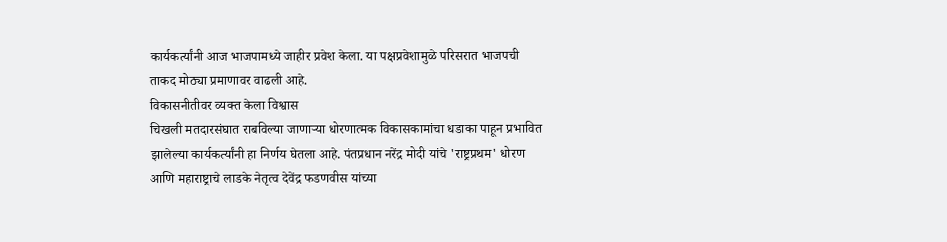कार्यकर्त्यांनी आज भाजपामध्ये जाहीर प्रवेश केला. या पक्षप्रवेशामुळे परिसरात भाजपची ताकद मोठ्या प्रमाणावर वाढली आहे.
विकासनीतीवर व्यक्त केला विश्वास
चिखली मतदारसंघात राबविल्या जाणाऱ्या धोरणात्मक विकासकामांचा धडाका पाहून प्रभावित झालेल्या कार्यकर्त्यांनी हा निर्णय घेतला आहे. पंतप्रधान नरेंद्र मोदी यांचे 'राष्ट्रप्रथम' धोरण आणि महाराष्ट्राचे लाडके नेतृत्व देवेंद्र फडणवीस यांच्या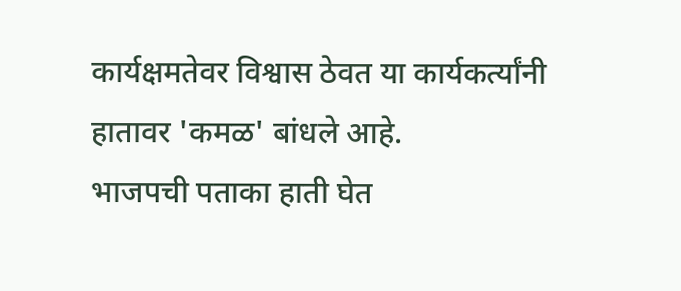कार्यक्षमतेवर विश्वास ठेवत या कार्यकर्त्यांनी हातावर 'कमळ' बांधले आहे.
भाजपची पताका हाती घेत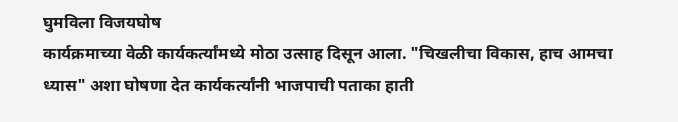घुमविला विजयघोष
कार्यक्रमाच्या वेळी कार्यकर्त्यांमध्ये मोठा उत्साह दिसून आला. "चिखलीचा विकास, हाच आमचा ध्यास" अशा घोषणा देत कार्यकर्त्यांनी भाजपाची पताका हाती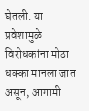घेतली. या प्रवेशामुळे विरोधकांना मोठा धक्का मानला जात असून, आगामी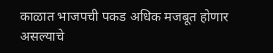काळात भाजपची पकड अधिक मजबूत होणार असल्याचे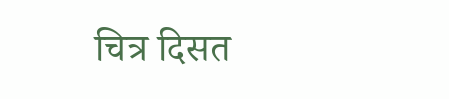चित्र दिसत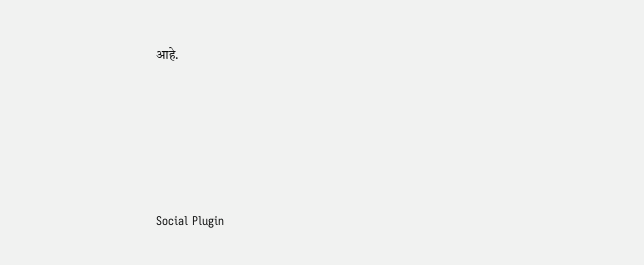आहे.





Social Plugin